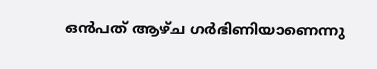ഒൻപത് ആഴ്ച ഗർഭിണിയാണെന്നു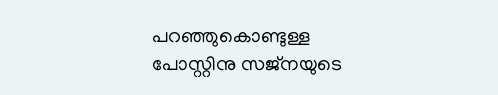പറഞ്ഞുകൊണ്ടുള്ള പോസ്റ്റിനു സജ്‍നയുടെ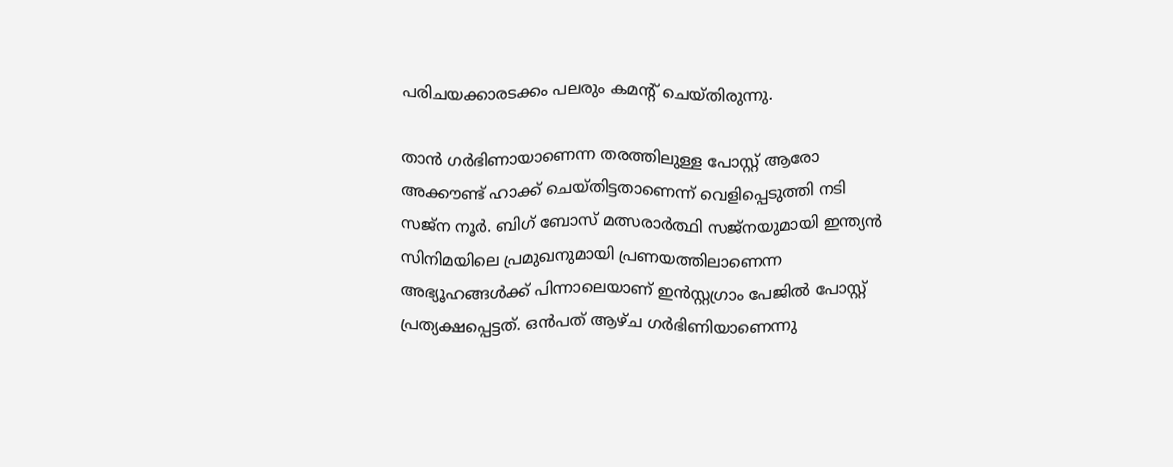പരിചയക്കാരടക്കം പലരും കമന്റ് ചെയ്തിരുന്നു.

താൻ ഗർഭിണായാണെന്ന തരത്തിലുള്ള പോസ്റ്റ് ആരോ അക്കൗണ്ട് ഹാക്ക് ചെയ്തിട്ടതാണെന്ന് വെളിപ്പെടുത്തി നടി സജ്ന നൂർ. ബിഗ് ബോസ് മത്സരാർത്ഥി സജ്‌നയുമായി ഇന്ത്യൻ സിനിമയിലെ പ്രമുഖനുമായി പ്രണയത്തിലാണെന്ന അഭ്യൂഹങ്ങൾക്ക് പിന്നാലെയാണ് ഇൻസ്റ്റഗ്രാം പേജിൽ പോസ്റ്റ് പ്രത്യക്ഷപ്പെട്ടത്. ഒൻപത് ആഴ്ച ഗർഭിണിയാണെന്നു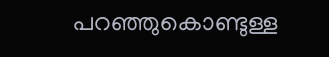പറഞ്ഞുകൊണ്ടുള്ള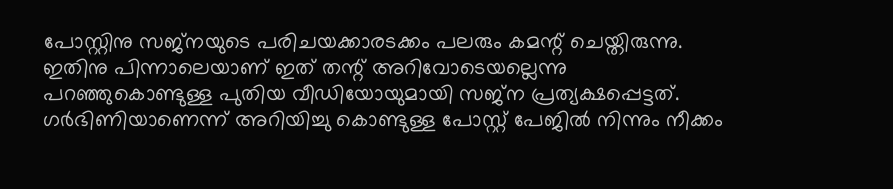പോസ്റ്റിനു സജ്നയുടെ പരിചയക്കാരടക്കം പലരും കമന്റ് ചെയ്തിരുന്നു. ഇതിനു പിന്നാലെയാണ് ഇത് തന്റ് അറിവോടെയല്ലെന്നു പറഞ്ഞുകൊണ്ടുള്ള പുതിയ വീഡിയോയുമായി സജ്ന പ്രത്യക്ഷപ്പെട്ടത്. ഗർഭിണിയാണെന്ന് അറിയിച്ചു കൊണ്ടുള്ള പോസ്റ്റ് പേജിൽ നിന്നും നീക്കം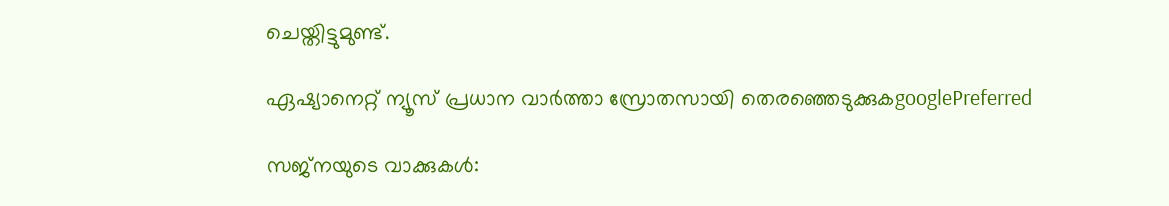ചെയ്തിട്ടുമുണ്ട്.

ഏഷ്യാനെറ്റ് ന്യൂസ് പ്രധാന വാർത്താ സ്രോതസായി തെരഞ്ഞെടുക്കുകgooglePreferred

സജ്‍നയുടെ വാക്കുകൾ: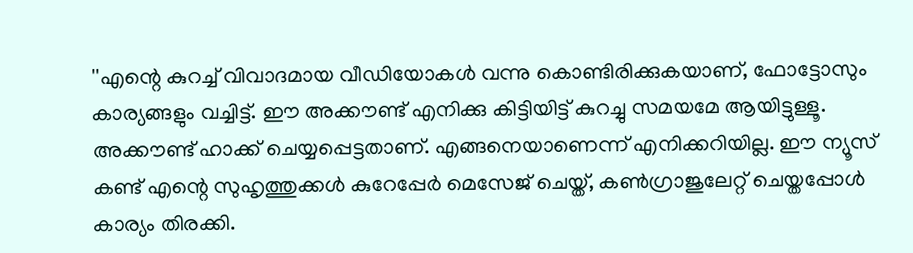''എന്റെ കുറച്ച് വിവാദമായ വീഡിയോകൾ വന്നു കൊണ്ടിരിക്കുകയാണ്, ഫോട്ടോസും കാര്യങ്ങളും വച്ചിട്ട്. ഈ അക്കൗണ്ട് എനിക്കു കിട്ടിയിട്ട് കുറച്ചു സമയമേ ആയിട്ടുള്ളൂ. അക്കൗണ്ട് ഹാക്ക് ചെയ്യപ്പെട്ടതാണ്. എങ്ങനെയാണെന്ന് എനിക്കറിയില്ല. ഈ ന്യൂസ് കണ്ട് എന്റെ സുഹൃത്തുക്കൾ കുറേപ്പേർ മെസേജ് ചെയ്ത്, കൺഗ്രാജുലേറ്റ് ചെയ്തപ്പോൾ കാര്യം തിരക്കി.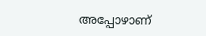അപ്പോഴാണ്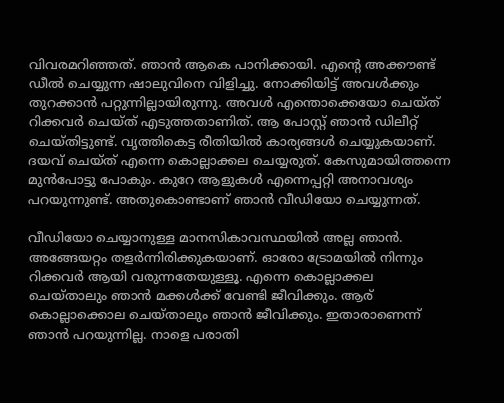വിവരമറിഞ്ഞത്. ഞാൻ ആകെ പാനിക്കായി. എന്റെ അക്കൗണ്ട് ഡീൽ ചെയ്യുന്ന ഷാലുവിനെ വിളിച്ചു. നോക്കിയിട്ട് അവൾക്കും തുറക്കാൻ പറ്റുന്നില്ലായിരുന്നു. അവൾ എന്തൊക്കെയോ ചെയ്ത് റിക്കവർ ചെയ്ത് എടുത്തതാണിത്. ആ പോസ്റ്റ് ഞാൻ ഡിലീറ്റ് ചെയ്തിട്ടുണ്ട്. വൃത്തികെട്ട രീതിയിൽ കാര്യങ്ങൾ ചെയ്യുകയാണ്. ദയവ് ചെയ്ത് എന്നെ കൊല്ലാക്കല ചെയ്യരുത്. കേസുമായിത്തന്നെ മുൻപോട്ടു പോകും. കുറേ ആളുകൾ എന്നെപ്പറ്റി അനാവശ്യം പറയുന്നുണ്ട്. അതുകൊണ്ടാണ് ഞാൻ വീഡിയോ ചെയ്യുന്നത്.

വീഡിയോ ചെയ്യാനുള്ള മാനസികാവസ്ഥയിൽ അല്ല ഞാൻ. അങ്ങേയറ്റം തളർന്നിരിക്കുകയാണ്. ഓരോ ട്രോമയിൽ നിന്നും റിക്കവർ ആയി വരുന്നതേയുള്ളൂ. എന്നെ കൊല്ലാക്കല ചെയ്താലും ഞാൻ മക്കൾക്ക് വേണ്ടി ജീവിക്കും. ആര് കൊല്ലാക്കൊല ചെയ്താലും ഞാന്‍ ജീവിക്കും. ഇതാരാണെന്ന് ഞാന്‍ പറയുന്നില്ല. നാളെ പരാതി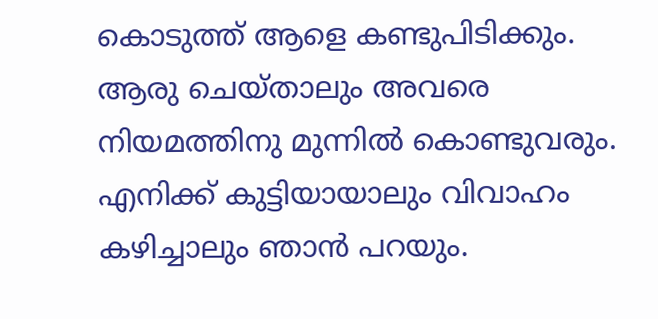കൊടുത്ത് ആളെ കണ്ടുപിടിക്കും. ആരു ചെയ്താലും അവരെ നിയമത്തിനു മുന്നിൽ കൊണ്ടുവരും. എനിക്ക് കുട്ടിയായാലും വിവാഹം കഴിച്ചാലും ഞാൻ പറയും.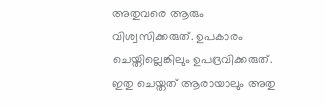അതുവരെ ആരും വിശ്വസിക്കരുത്. ഉപകാരം ചെയ്തില്ലെങ്കിലും ഉപദ്രവിക്കരുത്. ഇതു ചെയ്തത് ആരായാലും അതു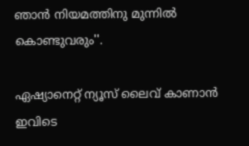ഞാന്‍ നിയമത്തിനു മുന്നിൽ കൊണ്ടുവരും''.

ഏഷ്യാനെറ്റ് ന്യൂസ് ലൈവ് കാണാന്‍ ഇവിടെ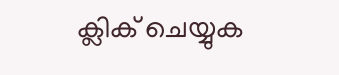ക്ലിക് ചെയ്യുക